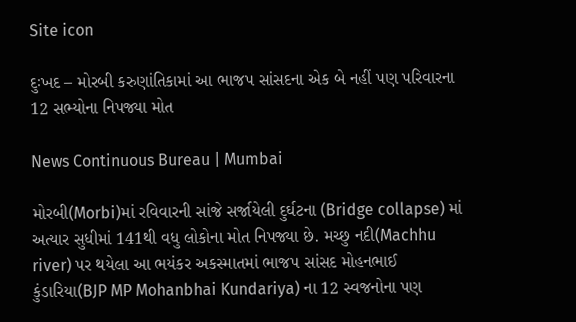Site icon

દુઃખદ – મોરબી કરુણાંતિકામાં આ ભાજપ સાંસદના એક બે નહીં પણ પરિવારના 12 સભ્યોના નિપજ્યા મોત

News Continuous Bureau | Mumbai

મોરબી(Morbi)માં રવિવારની સાંજે સર્જાયેલી દુર્ઘટના (Bridge collapse) માં અત્યાર સુધીમાં 141થી વધુ લોકોના મોત નિપજ્યા છે. મચ્છુ નદી(Machhu river) પર થયેલા આ ભયંકર અકસ્માતમાં ભાજપ સાંસદ મોહનભાઈ કુંડારિયા(BJP MP Mohanbhai Kundariya) ના 12 સ્વજનોના પણ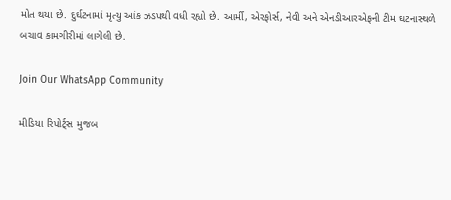મોત થયા છે. દુર્ઘટનામાં મૃત્યુ આંક ઝડપથી વધી રહ્યો છે. આર્મી, એરફોર્સ, નેવી અને એનડીઆરએફની ટીમ ઘટનાસ્થળે બચાવ કામગીરીમાં લાગેલી છે.

Join Our WhatsApp Community

મીડિયા રિપોર્ટ્સ મુજબ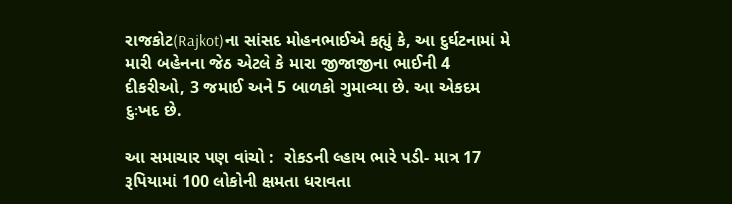રાજકોટ(Rajkot)ના સાંસદ મોહનભાઈએ કહ્યું કે, આ દુર્ઘટનામાં મે મારી બહેનના જેઠ એટલે કે મારા જીજાજીના ભાઈની 4 દીકરીઓ, 3 જમાઈ અને 5 બાળકો ગુમાવ્યા છે. આ એકદમ દુઃખદ છે.

આ સમાચાર પણ વાંચો :  રોકડની લ્હાય ભારે પડી- માત્ર 17 રૂપિયામાં 100 લોકોની ક્ષમતા ધરાવતા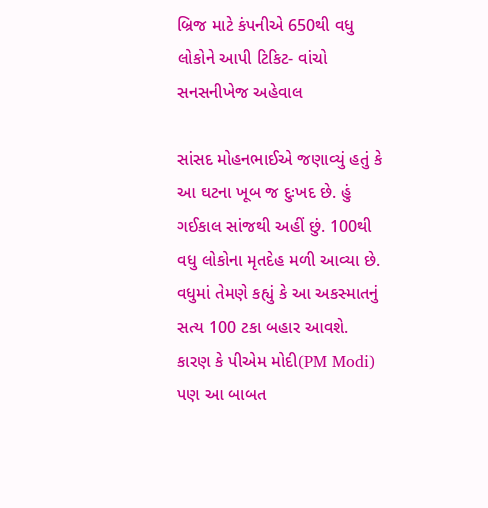બ્રિજ માટે કંપનીએ 650થી વધુ લોકોને આપી ટિકિટ- વાંચો સનસનીખેજ અહેવાલ

સાંસદ મોહનભાઈએ જણાવ્યું હતું કે આ ઘટના ખૂબ જ દુઃખદ છે. હું ગઈકાલ સાંજથી અહીં છું. 100થી વધુ લોકોના મૃતદેહ મળી આવ્યા છે. વધુમાં તેમણે કહ્યું કે આ અકસ્માતનું સત્ય 100 ટકા બહાર આવશે. કારણ કે પીએમ મોદી(PM Modi) પણ આ બાબત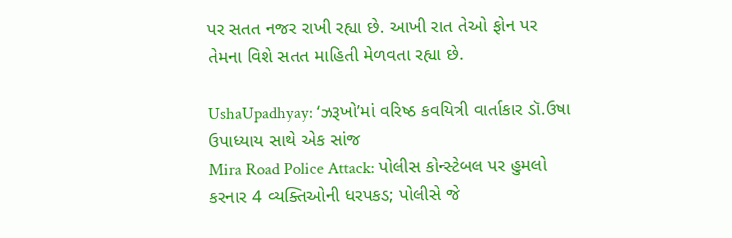પર સતત નજર રાખી રહ્યા છે. આખી રાત તેઓ ફોન પર તેમના વિશે સતત માહિતી મેળવતા રહ્યા છે.

UshaUpadhyay: ‘ઝરૂખો’માં વરિષ્ઠ કવયિત્રી વાર્તાકાર ડૉ.ઉષા ઉપાધ્યાય સાથે એક સાંજ
Mira Road Police Attack: પોલીસ કોન્સ્ટેબલ પર હુમલો કરનાર 4 વ્યક્તિઓની ધરપકડ; પોલીસે જે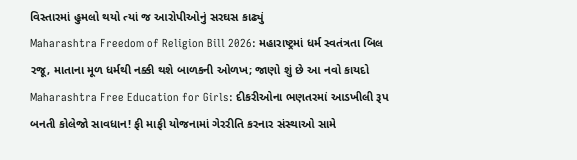વિસ્તારમાં હુમલો થયો ત્યાં જ આરોપીઓનું સરઘસ કાઢ્યું
Maharashtra Freedom of Religion Bill 2026: મહારાષ્ટ્રમાં ધર્મ સ્વતંત્રતા બિલ રજૂ, માતાના મૂળ ધર્મથી નક્કી થશે બાળકની ઓળખ; જાણો શું છે આ નવો કાયદો
Maharashtra Free Education for Girls: દીકરીઓના ભણતરમાં આડખીલી રૂપ બનતી કોલેજો સાવધાન! ફી માફી યોજનામાં ગેરરીતિ કરનાર સંસ્થાઓ સામે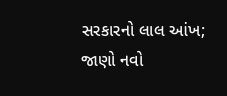સરકારનો લાલ આંખ; જાણો નવો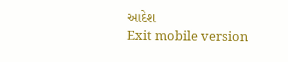આદેશ
Exit mobile version